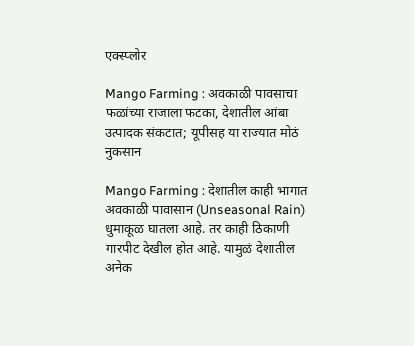एक्स्प्लोर

Mango Farming : अवकाळी पावसाचा फळांच्या राजाला फटका, देशातील आंबा उत्पादक संकटात; यूपीसह या राज्यात मोठं नुकसान

Mango Farming : देशातील काही भागात अवकाळी पावासान (Unseasonal Rain) धुमाकूळ घातला आहे. तर काही ठिकाणी गारपीट देखील होत आहे. यामुळं देशातील अनेक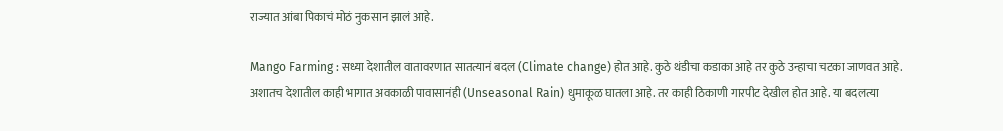राज्यात आंबा पिकाचं मोठं नुकसान झालं आहे.

Mango Farming : सध्या देशातील वातावरणात सातत्यानं बदल (Climate change) होत आहे. कुठे थंडीचा कडाका आहे तर कुठे उन्हाचा चटका जाणवत आहे. अशातच देशातील काही भागात अवकाळी पावासानंही (Unseasonal Rain) धुमाकूळ घातला आहे. तर काही ठिकाणी गारपीट देखील होत आहे. या बदलत्या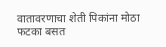वातावरणाचा शेती पिकांना मोठा फटका बसत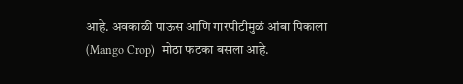आहे. अवकाळी पाऊस आणि गारपीटीमुळं आंबा पिकाला (Mango Crop)  मोठा फटका बसला आहे.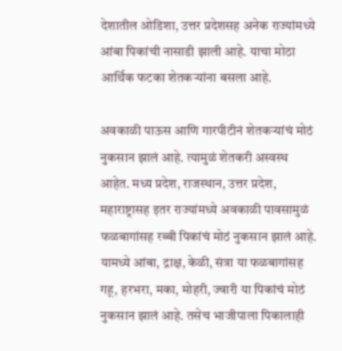देशातील ओडिशा, उत्तर प्रदेशसह अनेक राज्यांमध्ये आंबा पिकांची नासाडी झाली आहे. याचा मोठा आर्थिक फटका शेतकऱ्यांना बसला आहे.

अवकाळी पाऊस आणि गारपीटीनं शेतकऱ्यांचं मोठं नुकसान झालं आहे. त्यामुळं शेतकरी अस्वस्थ आहेत. मध्य प्रदेश, राजस्थान, उत्तर प्रदेश, महाराष्ट्रासह इतर राज्यांमध्ये अवकाळी पावसामुळं फळबागांसह रब्बी पिकांचं मोठं नुकसान झालं आहे. यामध्ये आंबा, द्राक्ष, केळी, संत्रा या फळबागांसह गहू, हरभरा, मका, मोहरी, ज्वारी या पिकांचं मोठं नुकसान झालं आहे. तसेच भाजीपाला पिकालाही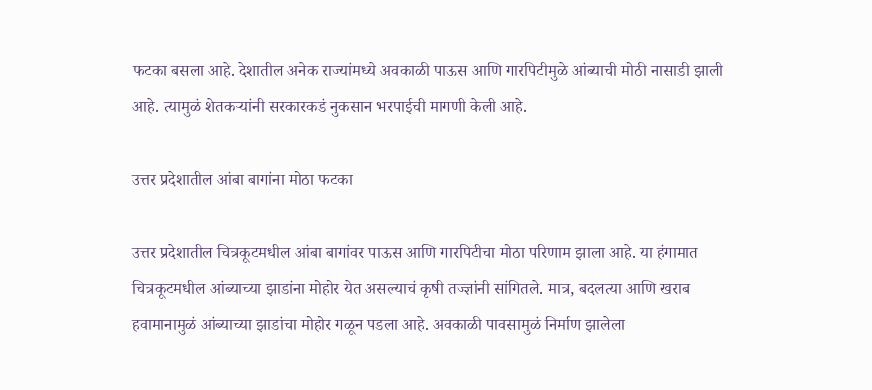फटका बसला आहे. देशातील अनेक राज्यांमध्ये अवकाळी पाऊस आणि गारपिटीमुळे आंब्याची मोठी नासाडी झाली आहे. त्यामुळं शेतकऱ्यांनी सरकारकडं नुकसान भरपाईची मागणी केली आहे.

उत्तर प्रदेशातील आंबा बागांना मोठा फटका

उत्तर प्रदेशातील चित्रकूटमधील आंबा बागांवर पाऊस आणि गारपिटीचा मोठा परिणाम झाला आहे. या हंगामात चित्रकूटमधील आंब्याच्या झाडांना मोहोर येत असल्याचं कृषी तज्ज्ञांनी सांगितले. मात्र, बदलत्या आणि खराब हवामानामुळं आंब्याच्या झाडांचा मोहोर गळून पडला आहे. अवकाळी पावसामुळं निर्माण झालेला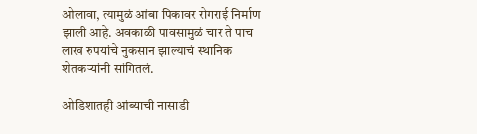ओलावा, त्यामुळं आंबा पिकावर रोगराई निर्माण झाली आहे. अवकाळी पावसामुळं चार ते पाच लाख रुपयांचे नुकसान झाल्याचं स्थानिक शेतकऱ्यांनी सांगितलं.

ओडिशातही आंब्याची नासाडी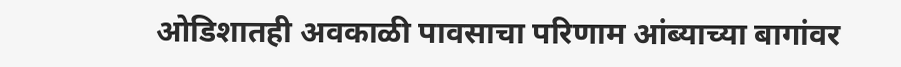ओडिशातही अवकाळी पावसाचा परिणाम आंब्याच्या बागांवर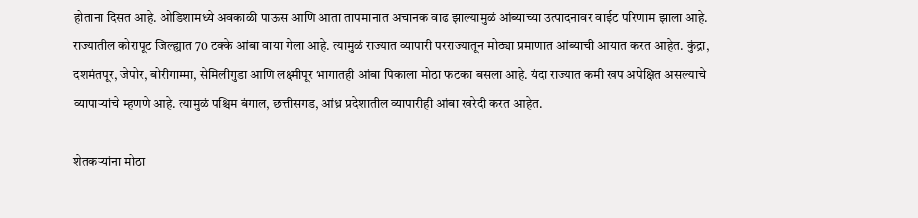होताना दिसत आहे. ओडिशामध्ये अवकाळी पाऊस आणि आता तापमानात अचानक वाढ झाल्यामुळं आंब्याच्या उत्पादनावर वाईट परिणाम झाला आहे. राज्यातील कोरापूट जिल्ह्यात 70 टक्के आंबा वाया गेला आहे. त्यामुळं राज्यात व्यापारी परराज्यातून मोठ्या प्रमाणात आंब्याची आयात करत आहेत. कुंद्रा, दशमंतपूर, जेपोर, बोरीगाम्मा, सेमिलीगुडा आणि लक्ष्मीपूर भागातही आंबा पिकाला मोठा फटका बसला आहे. यंदा राज्यात कमी खप अपेक्षित असल्याचे व्यापाऱ्यांचे म्हणणे आहे. त्यामुळं पश्चिम बंगाल, छत्तीसगड, आंध्र प्रदेशातील व्यापारीही आंबा खरेदी करत आहेत.

शेतकऱ्यांना मोठा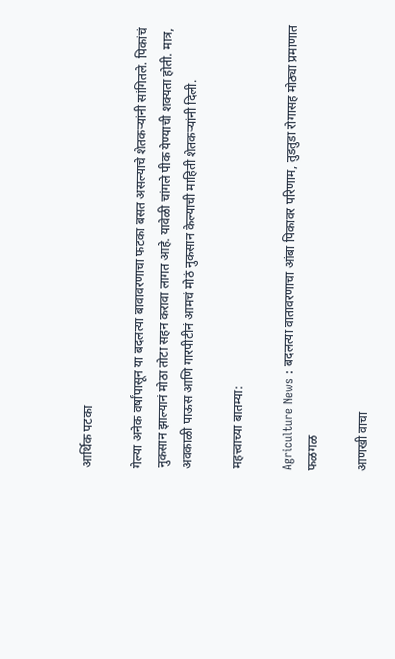आर्थिक पटका

गेल्या अनेक वर्षांपासून या बदलत्या बावावरणाचा फटका बसत असल्याचे शेतकऱ्यांनी सांगितले. पिकांचं नुकसान झाल्यानं मोठा तोटा सहन करावा लागत आहे. यावेळी चांगले पीक येण्याची शक्यता होती. मात्र, अवकाळी पाऊस आणि गारपीटीनं आमचं मोठं नुकसान केल्याची माहिती शेतकऱ्यांनी दिली.

महत्त्वाच्या बातम्या:

Agriculture News : बदलत्या वातावरणाचा आंबा पिकावर परिणाम, तुडतुडा रोगासह मोठ्या प्रमाणात फळगळ

आणखी वाचा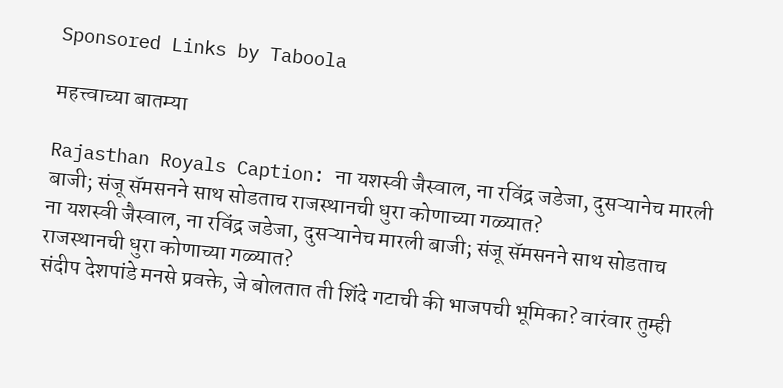Sponsored Links by Taboola

महत्त्वाच्या बातम्या

Rajasthan Royals Caption: ना यशस्वी जैस्वाल, ना रविंद्र जडेजा, दुसऱ्यानेच मारली बाजी; संजू सॅमसनने साथ सोडताच राजस्थानची धुरा कोणाच्या गळ्यात?
ना यशस्वी जैस्वाल, ना रविंद्र जडेजा, दुसऱ्यानेच मारली बाजी; संजू सॅमसनने साथ सोडताच राजस्थानची धुरा कोणाच्या गळ्यात?
संदीप देशपांडे मनसे प्रवक्ते, जे बोलतात ती शिंदे गटाची की भाजपची भूमिका? वारंवार तुम्ही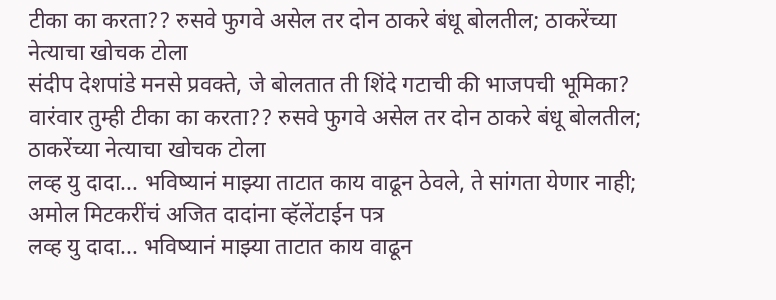टीका का करता?? रुसवे फुगवे असेल तर दोन ठाकरे बंधू बोलतील; ठाकरेंच्या नेत्याचा खोचक टोला
संदीप देशपांडे मनसे प्रवक्ते, जे बोलतात ती शिंदे गटाची की भाजपची भूमिका? वारंवार तुम्ही टीका का करता?? रुसवे फुगवे असेल तर दोन ठाकरे बंधू बोलतील; ठाकरेंच्या नेत्याचा खोचक टोला
लव्ह यु दादा... भविष्यानं माझ्या ताटात काय वाढून ठेवले, ते सांगता येणार नाही; अमोल मिटकरींचं अजित दादांना व्हॅलेंटाईन पत्र
लव्ह यु दादा... भविष्यानं माझ्या ताटात काय वाढून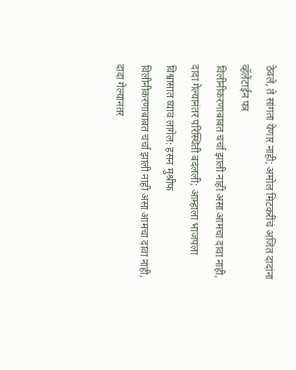ठेवले, ते सांगता येणार नाही; अमोल मिटकरींचं अजित दादांना व्हॅलेंटाईन पत्र
विलीनीकरणाबाबत चर्चा झाली नाही असा आमचा दावा नाही, दादा गेल्यानंतर परिस्थिती बदलली; आम्हाला भाजपला विश्वासात घ्यावं लागेल: हसन मुश्रीफ
विलीनीकरणाबाबत चर्चा झाली नाही असा आमचा दावा नाही, दादा गेल्यानंतर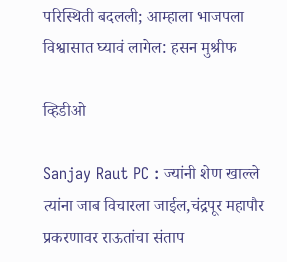परिस्थिती बदलली; आम्हाला भाजपला विश्वासात घ्यावं लागेल: हसन मुश्रीफ

व्हिडीओ

Sanjay Raut PC : ज्यांनी शेण खाल्ले त्यांना जाब विचारला जाईल,चंद्रपूर महापौर प्रकरणावर राऊतांचा संताप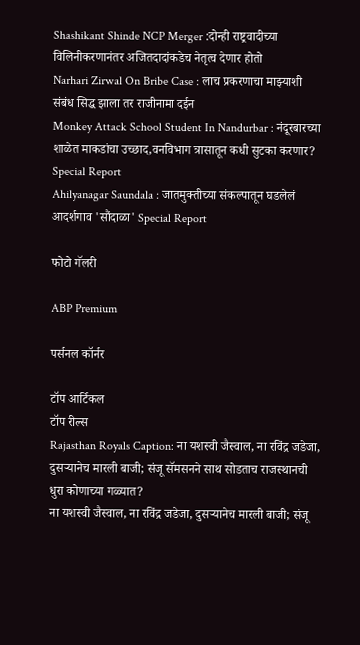Shashikant Shinde NCP Merger :दोन्ही राष्ट्रवादीच्या विलिनीकरणानंतर अजितदादांकडेच नेतृत्व देणार होतो
Narhari Zirwal On Bribe Case : लाच प्रकरणाचा माझ्याशी संबंध सिद्ध झाला तर राजीनामा दईन
Monkey Attack School Student In Nandurbar : नंदूरबारच्या शाळेत माकडांचा उच्छाद,वनविभाग त्रासातून कधी सुटका करणार? Special Report
Ahilyanagar Saundala : जातमुक्तीच्या संकल्पातून घडलेलं आदर्शगाव 'सौंदाळा' Special Report

फोटो गॅलरी

ABP Premium

पर्सनल कॉर्नर

टॉप आर्टिकल
टॉप रील्स
Rajasthan Royals Caption: ना यशस्वी जैस्वाल, ना रविंद्र जडेजा, दुसऱ्यानेच मारली बाजी; संजू सॅमसनने साथ सोडताच राजस्थानची धुरा कोणाच्या गळ्यात?
ना यशस्वी जैस्वाल, ना रविंद्र जडेजा, दुसऱ्यानेच मारली बाजी; संजू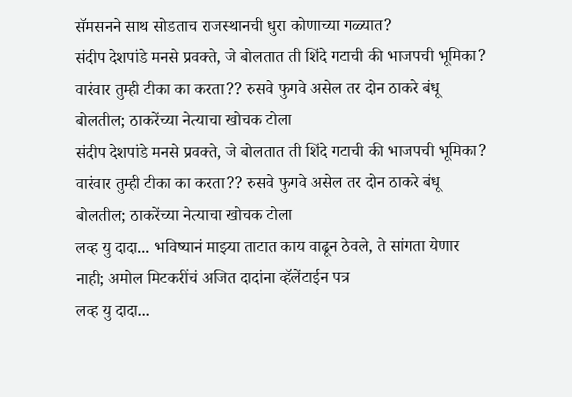सॅमसनने साथ सोडताच राजस्थानची धुरा कोणाच्या गळ्यात?
संदीप देशपांडे मनसे प्रवक्ते, जे बोलतात ती शिंदे गटाची की भाजपची भूमिका? वारंवार तुम्ही टीका का करता?? रुसवे फुगवे असेल तर दोन ठाकरे बंधू बोलतील; ठाकरेंच्या नेत्याचा खोचक टोला
संदीप देशपांडे मनसे प्रवक्ते, जे बोलतात ती शिंदे गटाची की भाजपची भूमिका? वारंवार तुम्ही टीका का करता?? रुसवे फुगवे असेल तर दोन ठाकरे बंधू बोलतील; ठाकरेंच्या नेत्याचा खोचक टोला
लव्ह यु दादा... भविष्यानं माझ्या ताटात काय वाढून ठेवले, ते सांगता येणार नाही; अमोल मिटकरींचं अजित दादांना व्हॅलेंटाईन पत्र
लव्ह यु दादा...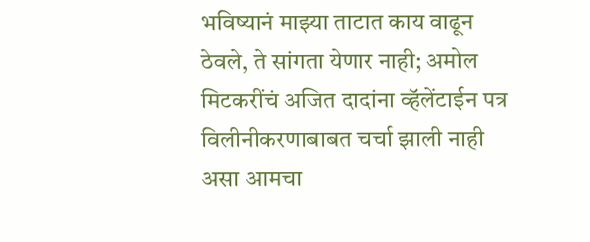भविष्यानं माझ्या ताटात काय वाढून ठेवले, ते सांगता येणार नाही; अमोल मिटकरींचं अजित दादांना व्हॅलेंटाईन पत्र
विलीनीकरणाबाबत चर्चा झाली नाही असा आमचा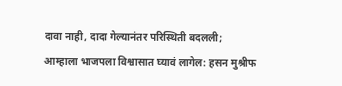दावा नाही, दादा गेल्यानंतर परिस्थिती बदलली; आम्हाला भाजपला विश्वासात घ्यावं लागेल: हसन मुश्रीफ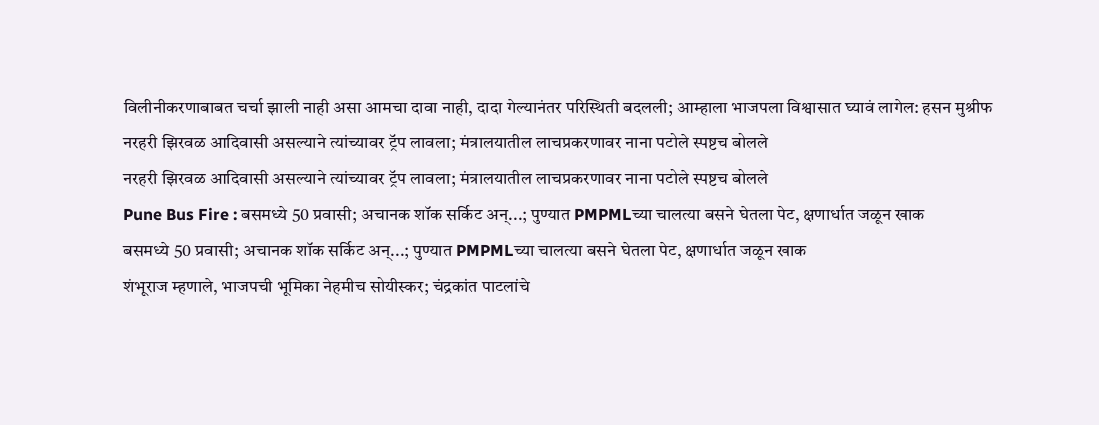विलीनीकरणाबाबत चर्चा झाली नाही असा आमचा दावा नाही, दादा गेल्यानंतर परिस्थिती बदलली; आम्हाला भाजपला विश्वासात घ्यावं लागेल: हसन मुश्रीफ
नरहरी झिरवळ आदिवासी असल्याने त्यांच्यावर ट्रॅप लावला; मंत्रालयातील लाचप्रकरणावर नाना पटोले स्पष्टच बोलले
नरहरी झिरवळ आदिवासी असल्याने त्यांच्यावर ट्रॅप लावला; मंत्रालयातील लाचप्रकरणावर नाना पटोले स्पष्टच बोलले
Pune Bus Fire : बसमध्ये 50 प्रवासी; अचानक शॉक सर्किट अन्...; पुण्यात PMPMLच्या चालत्या बसने घेतला पेट, क्षणार्धात जळून खाक
बसमध्ये 50 प्रवासी; अचानक शॉक सर्किट अन्...; पुण्यात PMPMLच्या चालत्या बसने घेतला पेट, क्षणार्धात जळून खाक
शंभूराज म्हणाले, भाजपची भूमिका नेहमीच सोयीस्कर; चंद्रकांत पाटलांचे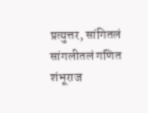प्रत्युत्तर, सांगितलं सांगलीतलं गणित
शंभूराज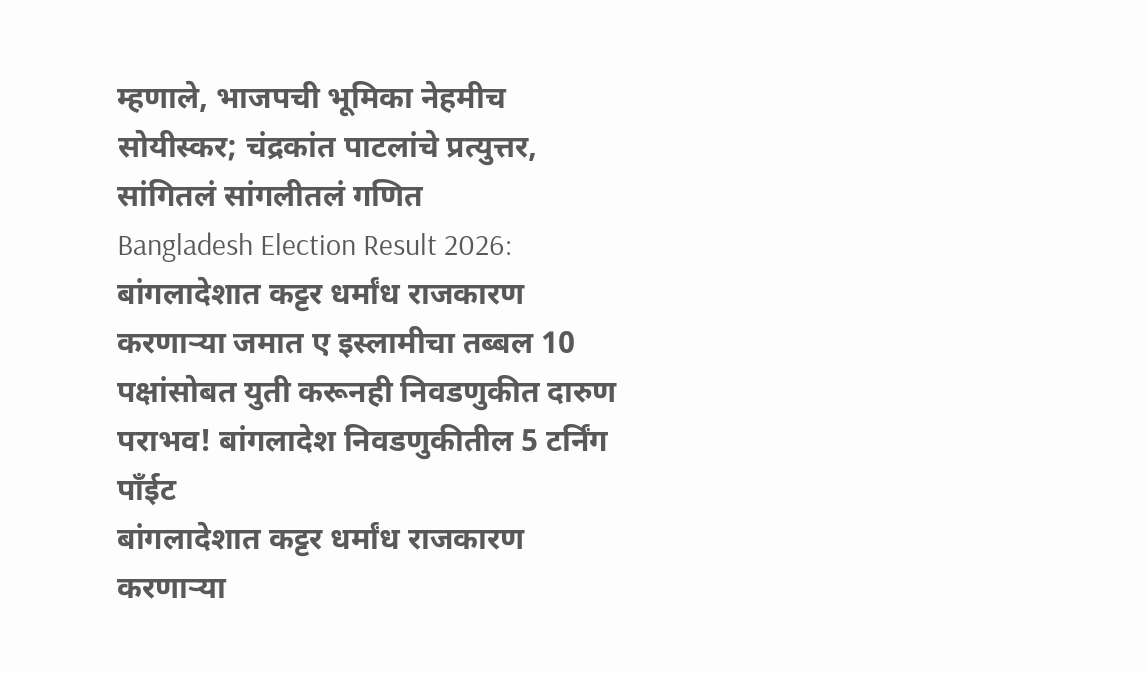म्हणाले, भाजपची भूमिका नेहमीच सोयीस्कर; चंद्रकांत पाटलांचे प्रत्युत्तर, सांगितलं सांगलीतलं गणित
Bangladesh Election Result 2026: बांगलादेशात कट्टर धर्मांध राजकारण करणाऱ्या जमात ए इस्लामीचा तब्बल 10 पक्षांसोबत युती करूनही निवडणुकीत दारुण पराभव! बांगलादेश निवडणुकीतील 5 टर्निंग पाँईट
बांगलादेशात कट्टर धर्मांध राजकारण करणाऱ्या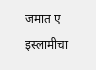जमात ए इस्लामीचा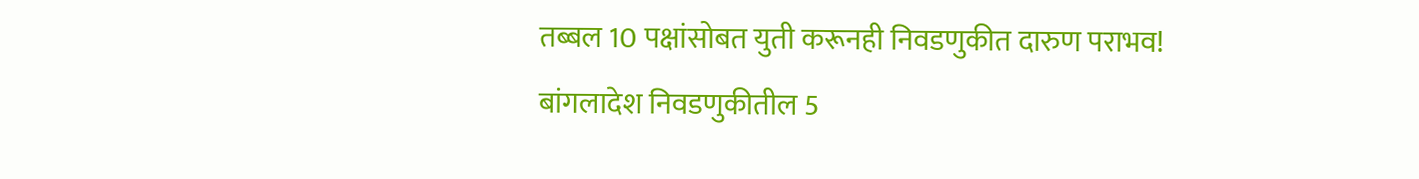तब्बल 10 पक्षांसोबत युती करूनही निवडणुकीत दारुण पराभव! बांगलादेश निवडणुकीतील 5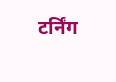टर्निंग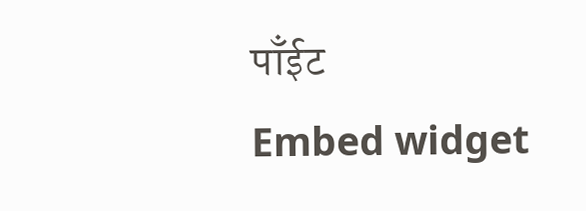पाँईट
Embed widget